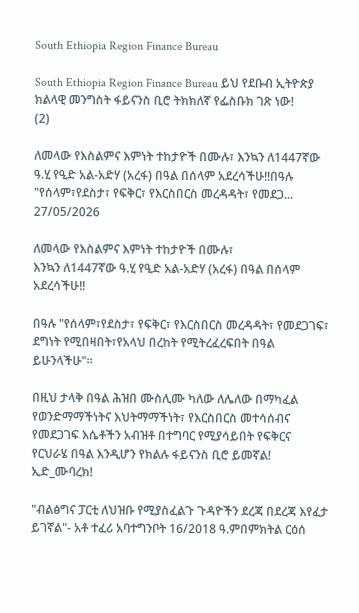South Ethiopia Region Finance Bureau

South Ethiopia Region Finance Bureau ይህ የደቡብ ኢትዮጵያ ክልላዊ መንግስት ፋይናንስ ቢሮ ትክክለኛ የፌስቡክ ገጽ ነው!
(2)

ለመላው የእስልምና እምነት ተከታዮች በሙሉ፣ እንኳን ለ1447ኛው ዓ.ሂ የዒድ አል-አድሃ (አረፋ) በዓል በሰላም አደረሳችሁ‼በዓሉ "የሰላም፣የደስታ፣ የፍቅር፣ የእርስበርስ መረዳዳት፣ የመደጋ...
27/05/2026

ለመላው የእስልምና እምነት ተከታዮች በሙሉ፣
እንኳን ለ1447ኛው ዓ.ሂ የዒድ አል-አድሃ (አረፋ) በዓል በሰላም አደረሳችሁ‼

በዓሉ "የሰላም፣የደስታ፣ የፍቅር፣ የእርስበርስ መረዳዳት፣ የመደጋገፍ፣ ደግነት የሚበዛበት፣የአላህ በረከት የሚትረፈረፍበት በዓል ይሁንላችሁ"።

በዚህ ታላቅ በዓል ሕዝበ ሙስሊሙ ካለው ለሌለው በማካፈል የወንድማማችነትና እህትማማችነት፣ የእርስበርስ መተሳሰብና የመደጋገፍ እሴቶችን አብዝቶ በተግባር የሚያሳይበት የፍቅርና የርህራሄ በዓል እንዲሆን የክልሉ ፋይናንስ ቢሮ ይመኛል!
ኢድ_ሙባረክ!

"ብልፅግና ፓርቲ ለህዝቡ የሚያስፈልጉ ጉዳዮችን ደረጃ በደረጃ እየፈታ ይገኛል"- አቶ ተፈሪ አባተግንቦት 16/2018 ዓ.ምበምክትል ርዕሰ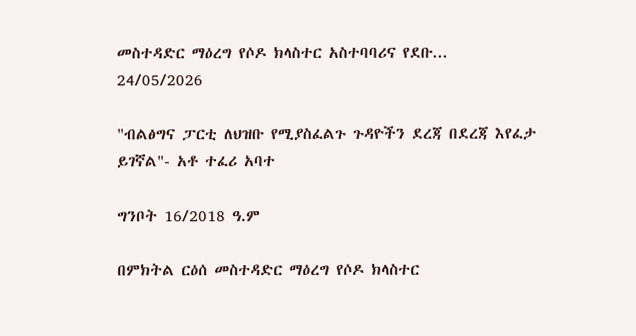መስተዳድር ማዕረግ የሶዶ ክላስተር አስተባባሪና የደቡ...
24/05/2026

"ብልፅግና ፓርቲ ለህዝቡ የሚያስፈልጉ ጉዳዮችን ደረጃ በደረጃ እየፈታ ይገኛል"- አቶ ተፈሪ አባተ

ግንቦት 16/2018 ዓ.ም

በምክትል ርዕሰ መስተዳድር ማዕረግ የሶዶ ክላስተር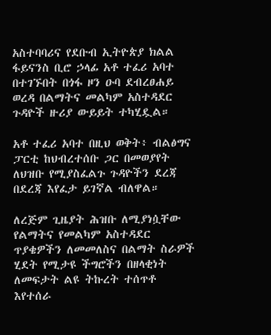አስተባባሪና የደቡብ ኢትዮጵያ ክልል ፋይናንስ ቢሮ ኃላፊ አቶ ተፈሪ አባተ በተገኙበት በጎፋ ዞን ዑባ ደብረፀሐይ ወረዳ በልማትና መልካም አስተዳደር ጉዳዮች ዙሪያ ውይይት ተካሂዷል።

አቶ ተፈሪ አባተ በዚህ ወቅት፥ ብልፅግና ፓርቲ ከህብረተሰቡ ጋር በመወያየት ለህዝቡ የሚያስፈልጉ ጉዳዮችን ደረጃ በደረጃ እየፈታ ይገኛል ብለዋል።

ለረጅም ጊዜያት ሕዝቡ ለሚያነሷቸው የልማትና የመልካም አስተዳደር ጥያቄዎችን ለመመለስና በልማት ስራዎች ሂደት የሚታዩ ችግሮችን በዘላቂነት ለመፍታት ልዩ ትኩረት ተሰጥቶ እየተሰራ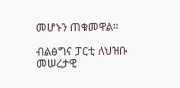መሆኑን ጠቁመዋል።

ብልፅግና ፓርቲ ለህዝቡ መሠረታዊ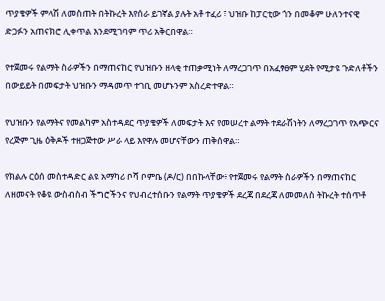ጥያቄዎች ምላሽ ለመስጠት በትኩረት እየሰራ ይገኛል ያሉት አቶ ተፈሪ ፣ ህዝቡ ከፓርቲው ጎን በመቆም ሁለንተናዊ ድጋፉን አጠናክሮ ሊቀጥል እንደሚገባም ጥሪ አቅርበዋል።

የተጀመሩ የልማት ስራዎችን በማጠናከር የህዝቡን ዘላቂ ተጠቃሚነት ለማረጋገጥ በአፈፃፀም ሂደት የሚታዩ ጉድለቶችን በውይይት በመፍታት ህዝቡን ማዳመጥ ተገቢ መሆኑንም አስረድተዋል።

የህዝቡን የልማትና የመልካም አስተዳደር ጥያቄዎች ለመፍታት እና የመሠረተ ልማት ተደራሽነትን ለማረጋገጥ የአጭርና የረጅም ጊዜ ዕቅዶች ተዘጋጅተው ሥራ ላይ እየዋሉ መሆናቸውን ጠቅሰዋል።

የክልሉ ርዕሰ መስተዳድር ልዩ አማካሪ ቦሻ ቦምቤ (ዶ/ር) በበኩላቸው፥ የተጀመሩ የልማት ስራዎችን በማጠናከር ለዘመናት የቆዩ ውስብስብ ችግሮችንና የህብረተሰቡን የልማት ጥያቄዎች ደረጃ በደረጃ ለመመለስ ትኩረት ተሰጥቶ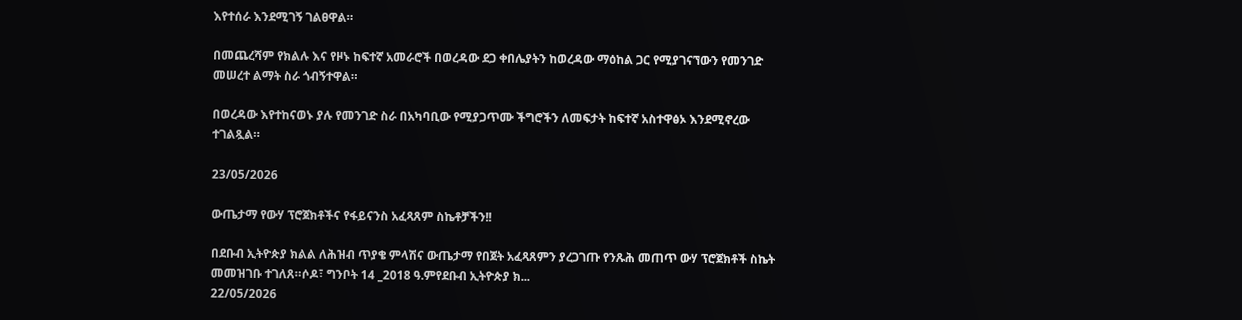እየተሰራ እንደሚገኝ ገልፀዋል።

በመጨረሻም የክልሉ እና የዞኑ ከፍተኛ አመራሮች በወረዳው ደጋ ቀበሌያትን ከወረዳው ማዕከል ጋር የሚያገናኘውን የመንገድ መሠረተ ልማት ስራ ጎብኝተዋል።

በወረዳው እየተከናወኑ ያሉ የመንገድ ስራ በአካባቢው የሚያጋጥሙ ችግሮችን ለመፍታት ከፍተኛ አስተዋፅኦ እንደሚኖረው ተገልጿል።

23/05/2026

ውጤታማ የውሃ ፕሮጀክቶችና የፋይናንስ አፈጻጸም ስኬቶቻችን!!

በደቡብ ኢትዮጵያ ክልል ለሕዝብ ጥያቄ ምላሽና ውጤታማ የበጀት አፈጻጸምን ያረጋገጡ የንጹሕ መጠጥ ውሃ ፕሮጀክቶች ስኬት መመዝገቡ ተገለጸ።ሶዶ፣ ግንቦት 14 _2018 ዓ.ምየደቡብ ኢትዮጵያ ክ...
22/05/2026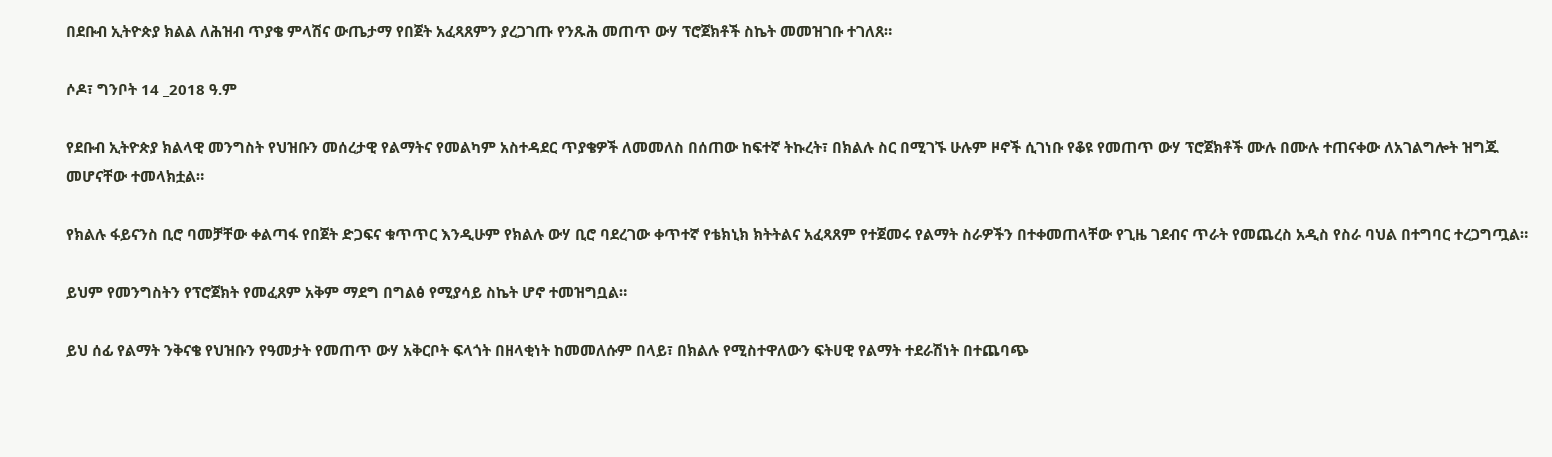በደቡብ ኢትዮጵያ ክልል ለሕዝብ ጥያቄ ምላሽና ውጤታማ የበጀት አፈጻጸምን ያረጋገጡ የንጹሕ መጠጥ ውሃ ፕሮጀክቶች ስኬት መመዝገቡ ተገለጸ።

ሶዶ፣ ግንቦት 14 _2018 ዓ.ም

የደቡብ ኢትዮጵያ ክልላዊ መንግስት የህዝቡን መሰረታዊ የልማትና የመልካም አስተዳደር ጥያቄዎች ለመመለስ በሰጠው ከፍተኛ ትኩረት፣ በክልሉ ስር በሚገኙ ሁሉም ዞኖች ሲገነቡ የቆዩ የመጠጥ ውሃ ፕሮጀክቶች ሙሉ በሙሉ ተጠናቀው ለአገልግሎት ዝግጁ መሆናቸው ተመላክቷል።

የክልሉ ፋይናንስ ቢሮ ባመቻቸው ቀልጣፋ የበጀት ድጋፍና ቁጥጥር እንዲሁም የክልሉ ውሃ ቢሮ ባደረገው ቀጥተኛ የቴክኒክ ክትትልና አፈጻጸም የተጀመሩ የልማት ስራዎችን በተቀመጠላቸው የጊዜ ገደብና ጥራት የመጨረስ አዲስ የስራ ባህል በተግባር ተረጋግጧል።

ይህም የመንግስትን የፕሮጀክት የመፈጸም አቅም ማደግ በግልፅ የሚያሳይ ስኬት ሆኖ ተመዝግቧል።

ይህ ሰፊ የልማት ንቅናቄ የህዝቡን የዓመታት የመጠጥ ውሃ አቅርቦት ፍላጎት በዘላቂነት ከመመለሱም በላይ፣ በክልሉ የሚስተዋለውን ፍትሀዊ የልማት ተደራሽነት በተጨባጭ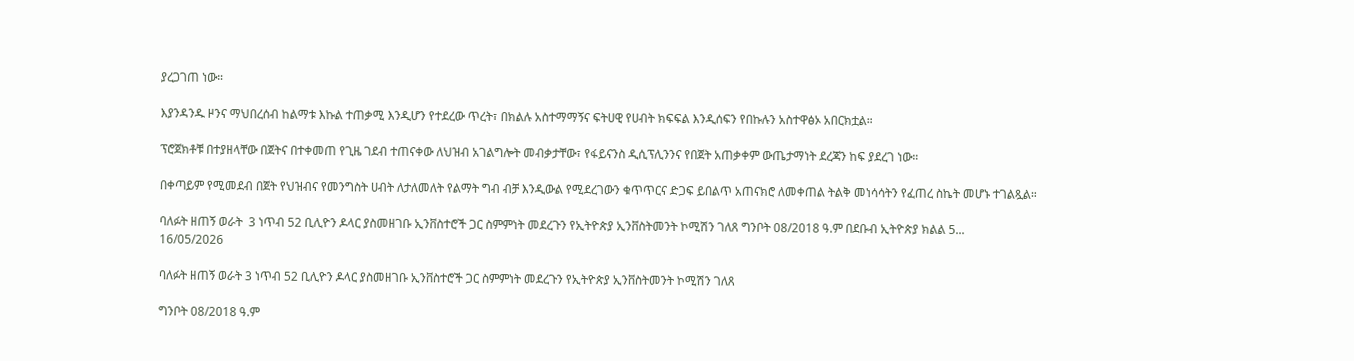ያረጋገጠ ነው።

እያንዳንዱ ዞንና ማህበረሰብ ከልማቱ እኩል ተጠቃሚ እንዲሆን የተደረው ጥረት፣ በክልሉ አስተማማኝና ፍትሀዊ የሀብት ክፍፍል እንዲሰፍን የበኩሉን አስተዋፅኦ አበርክቷል።

ፕሮጀክቶቹ በተያዘላቸው በጀትና በተቀመጠ የጊዜ ገደብ ተጠናቀው ለህዝብ አገልግሎት መብቃታቸው፣ የፋይናንስ ዲሲፕሊንንና የበጀት አጠቃቀም ውጤታማነት ደረጃን ከፍ ያደረገ ነው።

በቀጣይም የሚመደብ በጀት የህዝብና የመንግስት ሀብት ለታለመለት የልማት ግብ ብቻ እንዲውል የሚደረገውን ቁጥጥርና ድጋፍ ይበልጥ አጠናክሮ ለመቀጠል ትልቅ መነሳሳትን የፈጠረ ስኬት መሆኑ ተገልጿል።

ባለፉት ዘጠኝ ወራት  3 ነጥብ 52 ቢሊዮን ዶላር ያስመዘገቡ ኢንቨስተሮች ጋር ስምምነት መደረጉን የኢትዮጵያ ኢንቨስትመንት ኮሚሽን ገለጸ ግንቦት 08/2018 ዓ.ም በደቡብ ኢትዮጵያ ክልል 5...
16/05/2026

ባለፉት ዘጠኝ ወራት 3 ነጥብ 52 ቢሊዮን ዶላር ያስመዘገቡ ኢንቨስተሮች ጋር ስምምነት መደረጉን የኢትዮጵያ ኢንቨስትመንት ኮሚሽን ገለጸ

ግንቦት 08/2018 ዓ.ም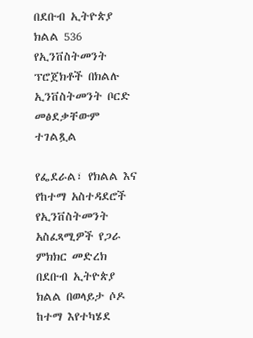በደቡብ ኢትዮጵያ ክልል 536 የኢንቨስትመንት ፕሮጀክቶች በክልሉ ኢንቨስትመንት ቦርድ መፅደቃቸውም ተገልጿል

የፌደራል፣ የክልል እና የከተማ አስተዳደሮች የኢንቨስትመንት አስፈጻሚዎች የጋራ ምክክር መድረክ በደቡብ ኢትዮጵያ ክልል በወላይታ ሶዶ ከተማ እየተካሄደ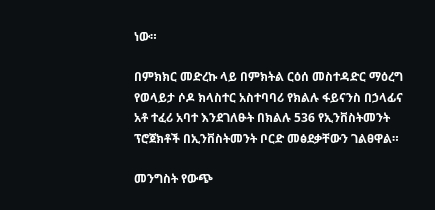ነው።

በምክክር መድረኩ ላይ በምክትል ርዕሰ መስተዳድር ማዕረግ የወላይታ ሶዶ ክላስተር አስተባባሪ የክልሉ ፋይናንስ በኃላፊና አቶ ተፈሪ አባተ እንደገለፁት በክልሉ 536 የኢንቨስትመንት ፕሮጀክቶች በኢንቨስትመንት ቦርድ መፅደቃቸውን ገልፀዋል።

መንግስት የውጭ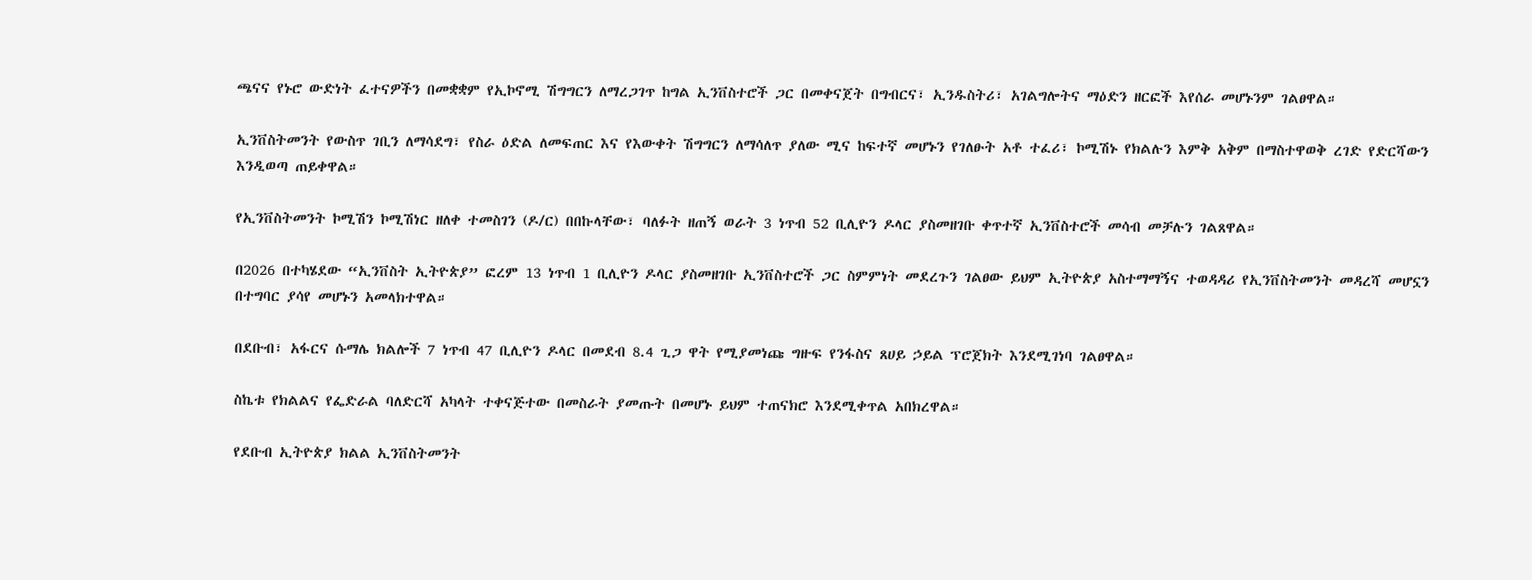ጫናና የኑሮ ውድነት ፈተናዎችን በመቋቋም የኢኮኖሚ ሽግግርን ለማረጋገጥ ከግል ኢንቨስተሮች ጋር በመቀናጀት በግብርና፣ ኢንዱስትሪ፣ አገልግሎትና ማዕድን ዘርፎች እየሰራ መሆኑንም ገልፀዋል።

ኢንቨስትመንት የውስጥ ገቢን ለማሳደግ፣ የስራ ዕድል ለመፍጠር እና የእውቀት ሽግግርን ለማሳለጥ ያለው ሚና ከፍተኛ መሆኑን የገለፁት አቶ ተፈሪ፣ ኮሚሽኑ የክልሉን እምቅ አቅም በማስተዋወቅ ረገድ የድርሻውን እንዲወጣ ጠይቀዋል።

የኢንቨስትመንት ኮሚሽን ኮሚሽነር ዘለቀ ተመስገን (ዶ/ር) በበኩላቸው፣ ባለፉት ዘጠኝ ወራት 3 ነጥብ 52 ቢሊዮን ዶላር ያስመዘገቡ ቀጥተኛ ኢንቨስተሮች መሳብ መቻሉን ገልጸዋል።

በ2026 በተካሄደው “ኢንቨስት ኢትዮጵያ” ፎረም 13 ነጥብ 1 ቢሊዮን ዶላር ያስመዘገቡ ኢንቨስተሮች ጋር ስምምነት መደረጉን ገልፀው ይህም ኢትዮጵያ አስተማማኝና ተወዳዳሪ የኢንቨስትመንት መዳረሻ መሆኗን በተግባር ያሳየ መሆኑን አመላክተዋል።

በደቡብ፣ አፋርና ሱማሌ ክልሎች 7 ነጥብ 47 ቢሊዮን ዶላር በመደብ 8.4 ጊጋ ዋት የሚያመነጩ ግዙፍ የንፋስና ጸሀይ ኃይል ፕሮጀክት እንደሚገነባ ገልፀዋል።

ስኬቱ የክልልና የፌድራል ባለድርሻ አካላት ተቀናጅተው በመስራት ያመጡት በመሆኑ ይህም ተጠናክሮ እንደሚቀጥል አበክረዋል።

የደቡብ ኢትዮጵያ ክልል ኢንቨስትመንት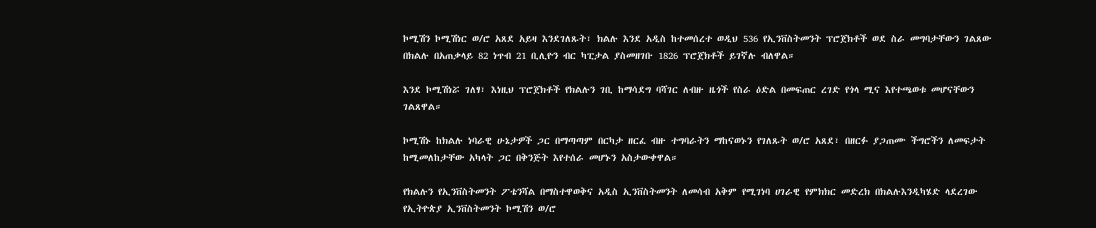ኮሚሽን ኮሚሽነር ወ/ሮ አጸደ አይዛ እንደገለጹት፣ ክልሉ እንደ አዲስ ከተመሰረተ ወዲህ 536 የኢንቨስትመንት ፕሮጀክቶች ወደ ስራ መግባታቸውን ገልጸው በክልሉ በአጠቃላይ 82 ነጥብ 21 ቢሊዮን ብር ካፒታል ያስመዘገቡ 1826 ፕሮጀክቶች ይገኛሉ ብለዋል።

እንደ ኮሚሽነሯ ገለፃ፣ እነዚህ ፕሮጀክቶች የክልሉን ገቢ ከማሳደግ ባሻገር ለብዙ ዜጎች የስራ ዕድል በመፍጠር ረገድ የጎላ ሚና እየተጫወቱ መሆናቸውን ገልጸዋል።

ኮሚሽኑ ከክልሉ ነባራዊ ሁኔታዎች ጋር በማጣጣም በርካታ ዘርፈ ብዙ ተግባራትን ማከናወኑን የገለጹት ወ/ሮ አጸደ፣ በዘርፉ ያጋጠሙ ችግሮችን ለመፍታት ከሚመለከታቸው አካላት ጋር በቅንጅት እየተሰራ መሆኑን አስታውቀዋል።

የክልሉን የኢንቨስትመንት ፖቴንሻል በማስተዋወቅና አዲስ ኢንቨስትመንት ለመሳብ አቅም የሚገነባ ሀገራዊ የምክክር መድረክ በክልሉእንዲካሄድ ላደረገው የኢትዮጵያ ኢንቨስትመንት ኮሚሽን ወ/ሮ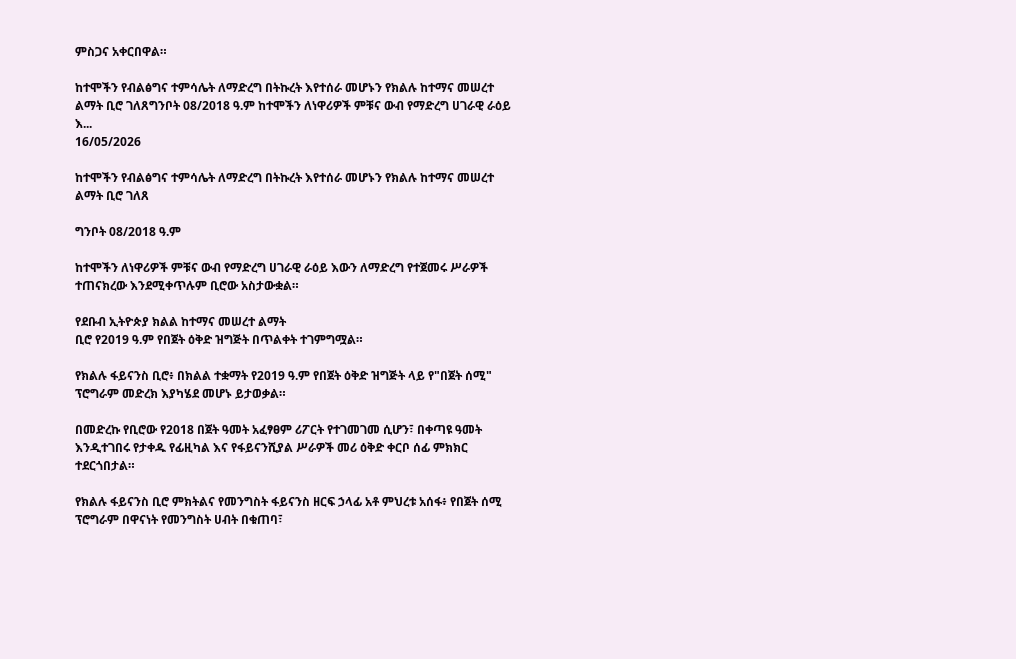ምስጋና አቀርበዋል።

ከተሞችን የብልፅግና ተምሳሌት ለማድረግ በትኩረት እየተሰራ መሆኑን የክልሉ ከተማና መሠረተ ልማት ቢሮ ገለጸግንቦት 08/2018 ዓ.ም ከተሞችን ለነዋሪዎች ምቹና ውብ የማድረግ ሀገራዊ ራዕይ እ...
16/05/2026

ከተሞችን የብልፅግና ተምሳሌት ለማድረግ በትኩረት እየተሰራ መሆኑን የክልሉ ከተማና መሠረተ ልማት ቢሮ ገለጸ

ግንቦት 08/2018 ዓ.ም

ከተሞችን ለነዋሪዎች ምቹና ውብ የማድረግ ሀገራዊ ራዕይ እውን ለማድረግ የተጀመሩ ሥራዎች ተጠናክረው እንደሚቀጥሉም ቢሮው አስታውቋል።

የደቡብ ኢትዮጵያ ክልል ከተማና መሠረተ ልማት
ቢሮ የ2019 ዓ.ም የበጀት ዕቅድ ዝግጅት በጥልቀት ተገምግሟል።

የክልሉ ፋይናንስ ቢሮ፥ በክልል ተቋማት የ2019 ዓ.ም የበጀት ዕቅድ ዝግጅት ላይ የ"በጀት ሰሚ" ፕሮግራም መድረክ እያካሄደ መሆኑ ይታወቃል።

በመድረኩ የቢሮው የ2018 በጀት ዓመት አፈፃፀም ሪፖርት የተገመገመ ሲሆን፣ በቀጣዩ ዓመት እንዲተገበሩ የታቀዱ የፊዚካል እና የፋይናንሺያል ሥራዎች መሪ ዕቅድ ቀርቦ ሰፊ ምክክር ተደርጎበታል።

የክልሉ ፋይናንስ ቢሮ ምክትልና የመንግስት ፋይናንስ ዘርፍ ኃላፊ አቶ ምህረቱ አሰፋ፥ የበጀት ሰሚ ፕሮግራም በዋናነት የመንግስት ሀብት በቁጠባ፣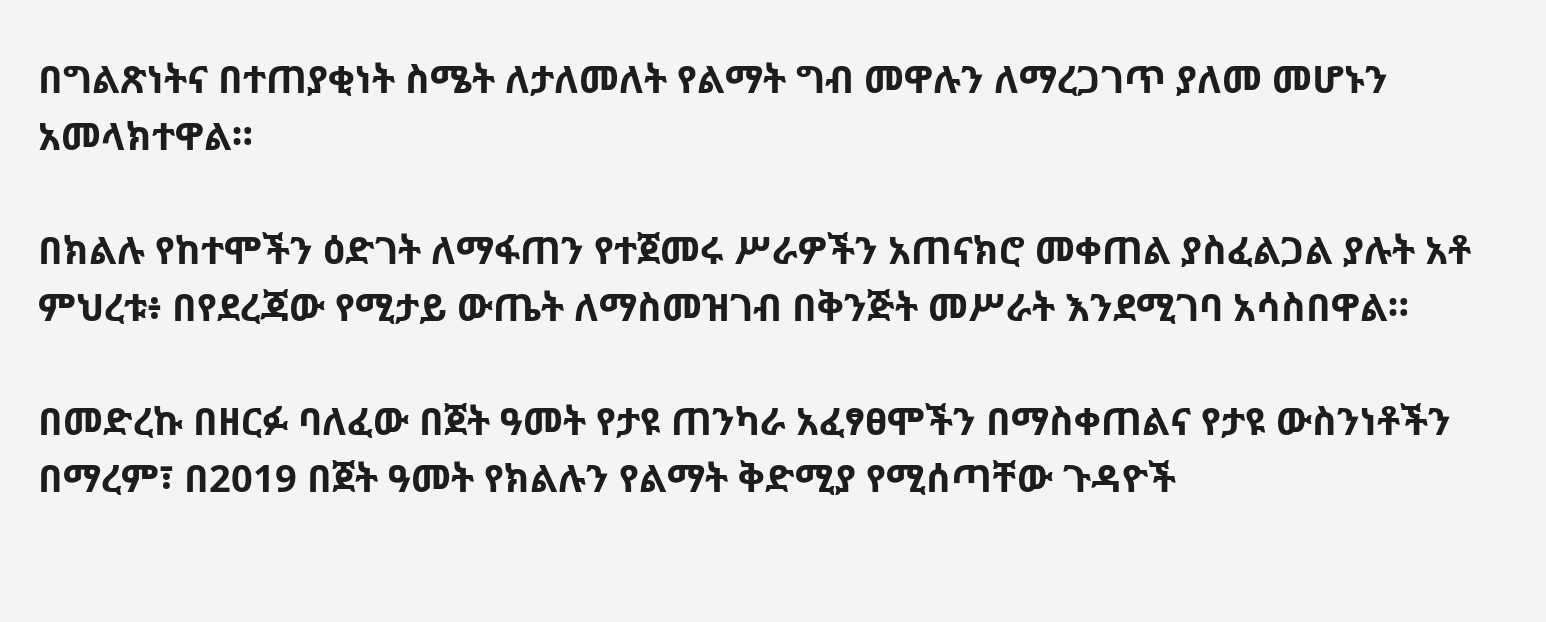በግልጽነትና በተጠያቂነት ስሜት ለታለመለት የልማት ግብ መዋሉን ለማረጋገጥ ያለመ መሆኑን አመላክተዋል።

በክልሉ የከተሞችን ዕድገት ለማፋጠን የተጀመሩ ሥራዎችን አጠናክሮ መቀጠል ያስፈልጋል ያሉት አቶ ምህረቱ፥ በየደረጃው የሚታይ ውጤት ለማስመዝገብ በቅንጅት መሥራት እንደሚገባ አሳስበዋል።

በመድረኩ በዘርፉ ባለፈው በጀት ዓመት የታዩ ጠንካራ አፈፃፀሞችን በማስቀጠልና የታዩ ውስንነቶችን በማረም፣ በ2019 በጀት ዓመት የክልሉን የልማት ቅድሚያ የሚሰጣቸው ጉዳዮች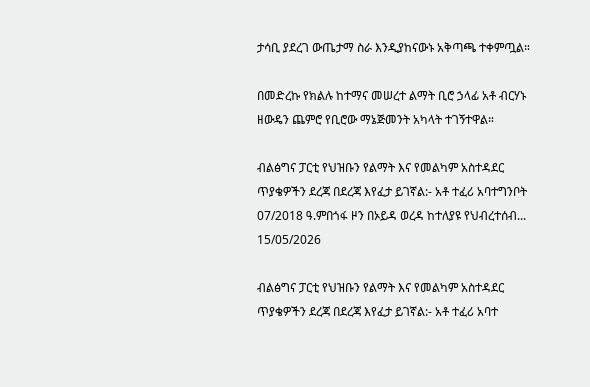ታሳቢ ያደረገ ውጤታማ ስራ እንዲያከናውኑ አቅጣጫ ተቀምጧል።

በመድረኩ የክልሉ ከተማና መሠረተ ልማት ቢሮ ኃላፊ አቶ ብርሃኑ ዘውዴን ጨምሮ የቢሮው ማኔጅመንት አካላት ተገኝተዋል።

ብልፅግና ፓርቲ የህዝቡን የልማት እና የመልካም አስተዳደር ጥያቄዎችን ደረጃ በደረጃ እየፈታ ይገኛል:- አቶ ተፈሪ አባተግንቦት 07/2018 ዓ.ምበጎፋ ዞን በኦይዳ ወረዳ ከተለያዩ የህብረተሰብ...
15/05/2026

ብልፅግና ፓርቲ የህዝቡን የልማት እና የመልካም አስተዳደር ጥያቄዎችን ደረጃ በደረጃ እየፈታ ይገኛል:- አቶ ተፈሪ አባተ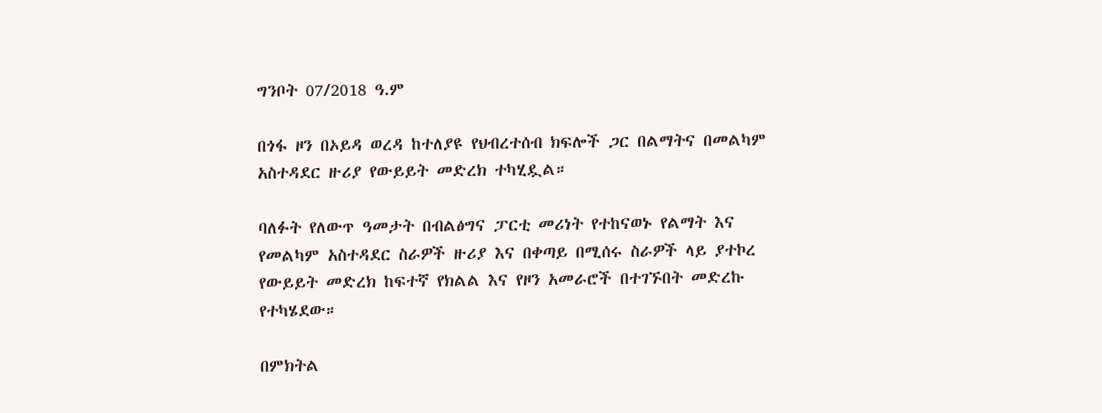ግንቦት 07/2018 ዓ.ም

በጎፋ ዞን በኦይዳ ወረዳ ከተለያዩ የህብረተሰብ ክፍሎች ጋር በልማትና በመልካም አስተዳደር ዙሪያ የውይይት መድረክ ተካሂዷል።

ባለፉት የለውጥ ዓመታት በብልፅግና ፓርቲ መሪነት የተከናወኑ የልማት እና የመልካም አስተዳደር ስራዎች ዙሪያ እና በቀጣይ በሚሰሩ ስራዎች ላይ ያተኮረ የውይይት መድረክ ከፍተኛ የክልል እና የዞን አመራሮች በተገኙበት መድረኩ የተካሄደው።

በምክትል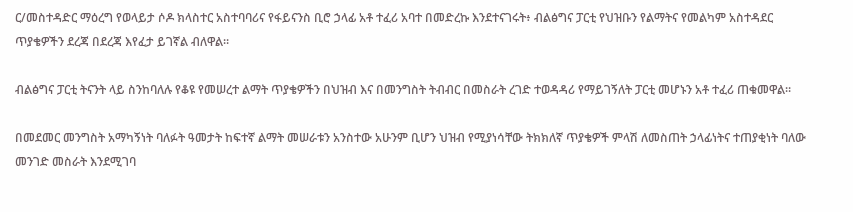ር/መስተዳድር ማዕረግ የወላይታ ሶዶ ክላስተር አስተባባሪና የፋይናንስ ቢሮ ኃላፊ አቶ ተፈሪ አባተ በመድረኩ እንደተናገሩት፥ ብልፅግና ፓርቲ የህዝቡን የልማትና የመልካም አስተዳደር ጥያቄዎችን ደረጃ በደረጃ እየፈታ ይገኛል ብለዋል።

ብልፅግና ፓርቲ ትናንት ላይ ስንከባለሉ የቆዩ የመሠረተ ልማት ጥያቄዎችን በህዝብ እና በመንግስት ትብብር በመስራት ረገድ ተወዳዳሪ የማይገኝለት ፓርቲ መሆኑን አቶ ተፈሪ ጠቁመዋል።

በመደመር መንግስት አማካኝነት ባለፉት ዓመታት ከፍተኛ ልማት መሠራቱን አንስተው አሁንም ቢሆን ህዝብ የሚያነሳቸው ትክክለኛ ጥያቄዎች ምላሽ ለመስጠት ኃላፊነትና ተጠያቂነት ባለው መንገድ መስራት እንደሚገባ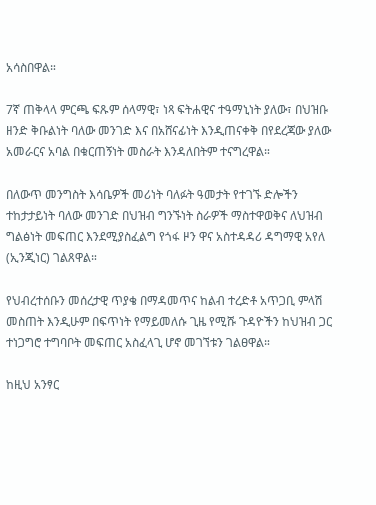አሳስበዋል።

7ኛ ጠቅላላ ምርጫ ፍጹም ሰላማዊ፣ ነጻ ፍትሐዊና ተዓማኒነት ያለው፣ በህዝቡ ዘንድ ቅቡልነት ባለው መንገድ እና በአሸናፊነት እንዲጠናቀቅ በየደረጃው ያለው አመራርና አባል በቁርጠኝነት መስራት እንዳለበትም ተናግረዋል።

በለውጥ መንግስት እሳቤዎች መሪነት ባለፉት ዓመታት የተገኙ ድሎችን ተከታታይነት ባለው መንገድ በህዝብ ግንኙነት ስራዎች ማስተዋወቅና ለህዝብ ግልፅነት መፍጠር እንደሚያስፈልግ የጎፋ ዞን ዋና አስተዳዳሪ ዳግማዊ አየለ (ኢንጂነር) ገልጸዋል።

የህብረተሰቡን መሰረታዊ ጥያቄ በማዳመጥና ከልብ ተረድቶ አጥጋቢ ምላሽ መስጠት እንዲሁም በፍጥነት የማይመለሱ ጊዜ የሚሹ ጉዳዮችን ከህዝብ ጋር ተነጋግሮ ተግባቦት መፍጠር አስፈላጊ ሆኖ መገኘቱን ገልፀዋል።

ከዚህ አንፃር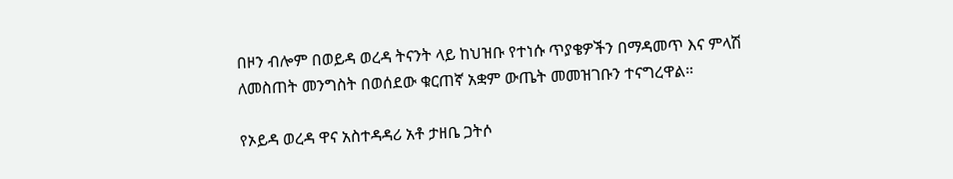በዞን ብሎም በወይዳ ወረዳ ትናንት ላይ ከህዝቡ የተነሱ ጥያቄዎችን በማዳመጥ እና ምላሽ ለመስጠት መንግስት በወሰደው ቁርጠኛ አቋም ውጤት መመዝገቡን ተናግረዋል።

የኦይዳ ወረዳ ዋና አስተዳዳሪ አቶ ታዘቤ ጋትሶ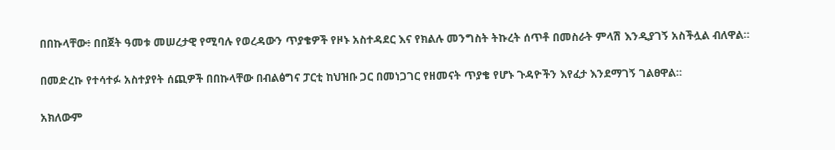በበኩላቸው፥ በበጀት ዓመቱ መሠረታዊ የሚባሉ የወረዳውን ጥያቄዎች የዞኑ አስተዳደር እና የክልሉ መንግስት ትኩረት ሰጥቶ በመስራት ምላሽ እንዲያገኝ አስችሏል ብለዋል።

በመድረኩ የተሳተፉ አስተያየት ሰጪዎች በበኩላቸው በብልፅግና ፓርቲ ከህዝቡ ጋር በመነጋገር የዘመናት ጥያቄ የሆኑ ጉዳዮችን እየፈታ እንደማገኝ ገልፀዋል።

አክለውም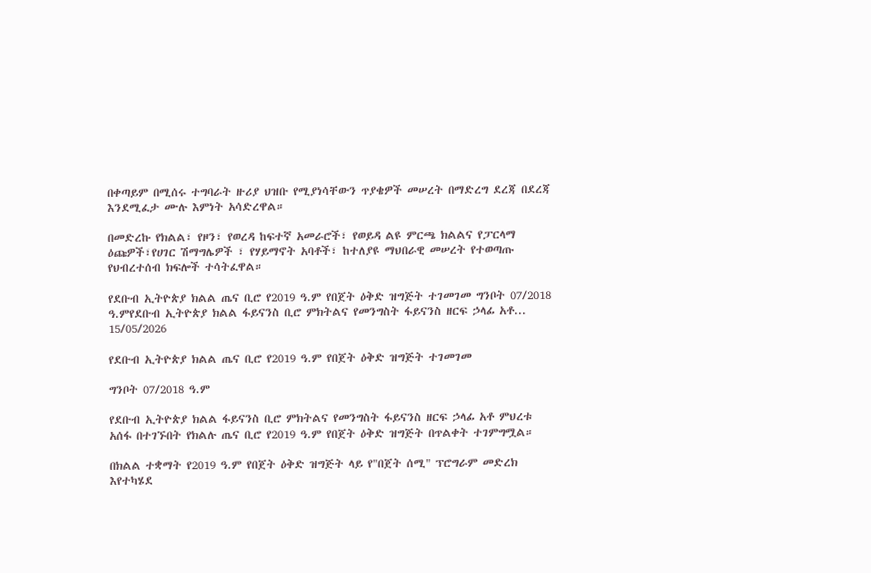በቀጣይም በሚሰሩ ተግባራት ዙሪያ ህዝቡ የሚያነሳቸውን ጥያቄዎች መሠረት በማድረግ ደረጃ በደረጃ እንደሚፈታ ሙሉ እምነት አሳድረዋል።

በመድረኩ የክልል፣ የዞን፣ የወረዳ ከፍተኛ አመራሮች፣ የወይዳ ልዩ ምርጫ ክልልና የፓርላማ ዕጩዎች፣የሀገር ሽማግሌዎች ፣ የሃይማኖት አባቶች፣ ከተለያዩ ማህበራዊ መሠረት የተወጣጡ የህብረተሰብ ክፍሎች ተሳትፈዋል።

የደቡብ ኢትዮጵያ ክልል ጤና ቢሮ የ2019 ዓ.ም የበጀት ዕቅድ ዝግጅት ተገመገመ ግንቦት 07/2018 ዓ.ምየደቡብ ኢትዮጵያ ክልል ፋይናንስ ቢሮ ምክትልና የመንግስት ፋይናንስ ዘርፍ ኃላፊ አቶ...
15/05/2026

የደቡብ ኢትዮጵያ ክልል ጤና ቢሮ የ2019 ዓ.ም የበጀት ዕቅድ ዝግጅት ተገመገመ

ግንቦት 07/2018 ዓ.ም

የደቡብ ኢትዮጵያ ክልል ፋይናንስ ቢሮ ምክትልና የመንግስት ፋይናንስ ዘርፍ ኃላፊ አቶ ምህረቱ አሰፋ በተገኙበት የክልሉ ጤና ቢሮ የ2019 ዓ.ም የበጀት ዕቅድ ዝግጅት በጥልቀት ተገምግሟል።

በክልል ተቋማት የ2019 ዓ.ም የበጀት ዕቅድ ዝግጅት ላይ የ"በጀት ሰሚ" ፕሮግራም መድረክ እየተካሄደ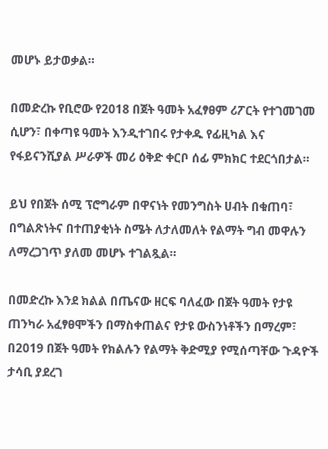መሆኑ ይታወቃል።

በመድረኩ የቢሮው የ2018 በጀት ዓመት አፈፃፀም ሪፖርት የተገመገመ ሲሆን፣ በቀጣዩ ዓመት እንዲተገበሩ የታቀዱ የፊዚካል እና የፋይናንሺያል ሥራዎች መሪ ዕቅድ ቀርቦ ሰፊ ምክክር ተደርጎበታል።

ይህ የበጀት ሰሚ ፕሮግራም በዋናነት የመንግስት ሀብት በቁጠባ፣ በግልጽነትና በተጠያቂነት ስሜት ለታለመለት የልማት ግብ መዋሉን ለማረጋገጥ ያለመ መሆኑ ተገልጿል።

በመድረኩ እንደ ክልል በጤናው ዘርፍ ባለፈው በጀት ዓመት የታዩ ጠንካራ አፈፃፀሞችን በማስቀጠልና የታዩ ውስንነቶችን በማረም፣ በ2019 በጀት ዓመት የክልሉን የልማት ቅድሚያ የሚሰጣቸው ጉዳዮች ታሳቢ ያደረገ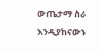ውጤታማ ስራ እንዲያከናውኑ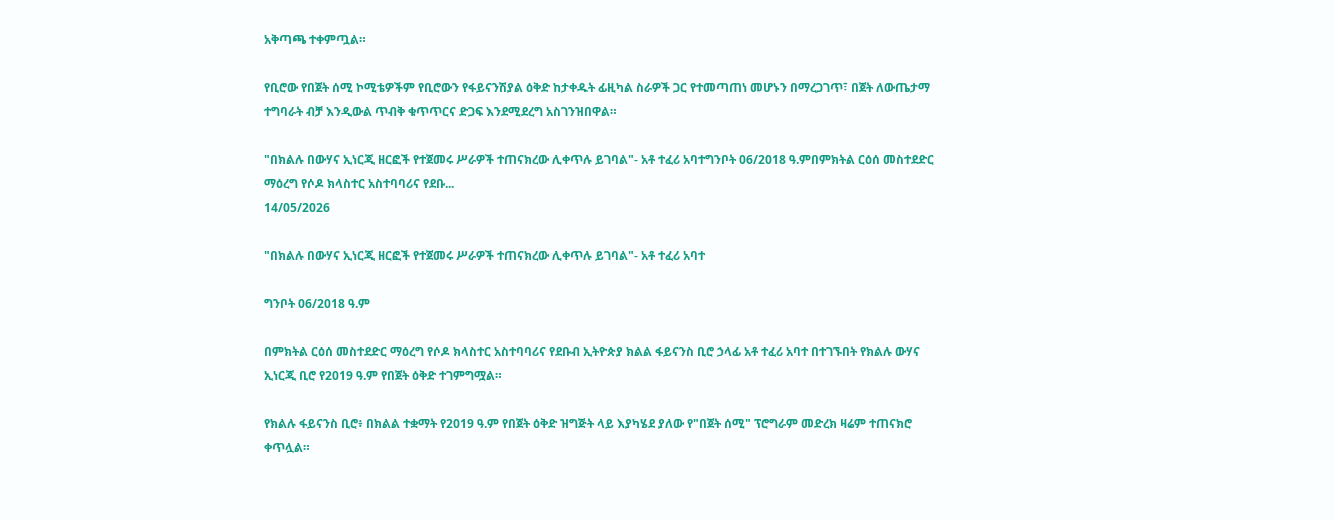አቅጣጫ ተቀምጧል።

የቢሮው የበጀት ሰሚ ኮሚቴዎችም የቢሮውን የፋይናንሽያል ዕቅድ ከታቀዱት ፊዚካል ስራዎች ጋር የተመጣጠነ መሆኑን በማረጋገጥ፣ በጀት ለውጤታማ ተግባራት ብቻ እንዲውል ጥብቅ ቁጥጥርና ድጋፍ እንደሚደረግ አስገንዝበዋል።

"በክልሉ በውሃና ኢነርጂ ዘርፎች የተጀመሩ ሥራዎች ተጠናክረው ሊቀጥሉ ይገባል"- አቶ ተፈሪ አባተግንቦት 06/2018 ዓ.ምበምክትል ርዕሰ መስተደድር ማዕረግ የሶዶ ክላስተር አስተባባሪና የደቡ...
14/05/2026

"በክልሉ በውሃና ኢነርጂ ዘርፎች የተጀመሩ ሥራዎች ተጠናክረው ሊቀጥሉ ይገባል"- አቶ ተፈሪ አባተ

ግንቦት 06/2018 ዓ.ም

በምክትል ርዕሰ መስተደድር ማዕረግ የሶዶ ክላስተር አስተባባሪና የደቡብ ኢትዮጵያ ክልል ፋይናንስ ቢሮ ኃላፊ አቶ ተፈሪ አባተ በተገኙበት የክልሉ ውሃና ኢነርጂ ቢሮ የ2019 ዓ.ም የበጀት ዕቅድ ተገምግሟል።

የክልሉ ፋይናንስ ቢሮ፥ በክልል ተቋማት የ2019 ዓ.ም የበጀት ዕቅድ ዝግጅት ላይ እያካሄደ ያለው የ"በጀት ሰሚ" ፕሮግራም መድረክ ዛሬም ተጠናክሮ ቀጥሏል።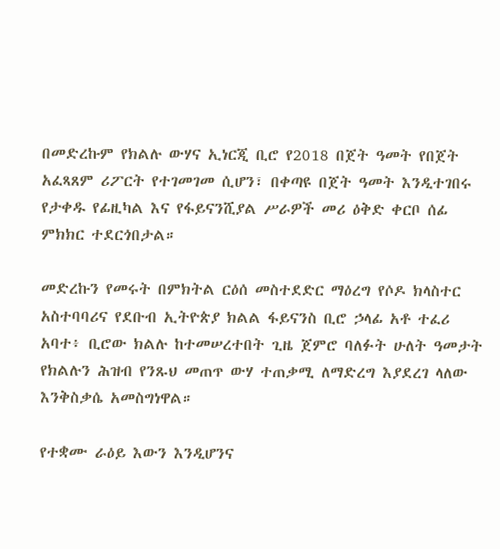በመድረኩም የክልሉ ውሃና ኢነርጂ ቢሮ የ2018 በጀት ዓመት የበጀት አፈጻጸም ሪፖርት የተገመገመ ሲሆን፣ በቀጣዩ በጀት ዓመት እንዲተገበሩ የታቀዱ የፊዚካል እና የፋይናንሺያል ሥራዎች መሪ ዕቅድ ቀርቦ ሰፊ ምክክር ተደርጎበታል።

መድረኩን የመሩት በምክትል ርዕሰ መስተደድር ማዕረግ የሶዶ ክላስተር አስተባባሪና የደቡብ ኢትዮጵያ ክልል ፋይናንስ ቢሮ ኃላፊ አቶ ተፈሪ አባተ፥ ቢሮው ክልሉ ከተመሠረተበት ጊዜ ጀምሮ ባለፉት ሁለት ዓመታት የክልሉን ሕዝብ የንጹህ መጠጥ ውሃ ተጠቃሚ ለማድረግ እያደረገ ላለው እንቅስቃሴ አመስግነዋል።

የተቋሙ ራዕይ እውን እንዲሆንና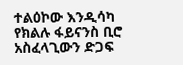ተልዕኮው እንዲሳካ የክልሉ ፋይናንስ ቢሮ አስፈላጊውን ድጋፍ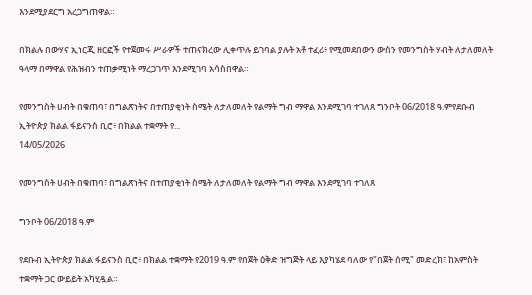እንደሚያደርግ አረጋግጠዋል።

በክልሉ በውሃና ኢነርጂ ዘርፎች የተጀመሩ ሥራዎች ተጠናክረው ሊቀጥሉ ይገባል ያሉት አቶ ተፈሪ፥ የሚመደበውን ውስን የመንግስት ሃብት ለታለመለት ዓላማ በማዋል የሕዝብን ተጠቃሚነት ማረጋገጥ እንደሚገባ አሳስበዋል።

የመንግስት ሀብት በቁጠባ፣ በግልጽነትና በተጠያቂነት ስሜት ለታለመለት የልማት ግብ ማዋል እንደሚገባ ተገለጸ ግንቦት 06/2018 ዓ.ምየደቡብ ኢትዮጵያ ክልል ፋይናንስ ቢሮ፥ በክልል ተቋማት የ...
14/05/2026

የመንግስት ሀብት በቁጠባ፣ በግልጽነትና በተጠያቂነት ስሜት ለታለመለት የልማት ግብ ማዋል እንደሚገባ ተገለጸ

ግንቦት 06/2018 ዓ.ም

የደቡብ ኢትዮጵያ ክልል ፋይናንስ ቢሮ፥ በክልል ተቋማት የ2019 ዓ.ም የበጀት ዕቅድ ዝግጅት ላይ እያካሄደ ባለው የ"በጀት ሰሚ" መድረክ፣ ከአምስት ተቋማት ጋር ውይይት አካሂዷል።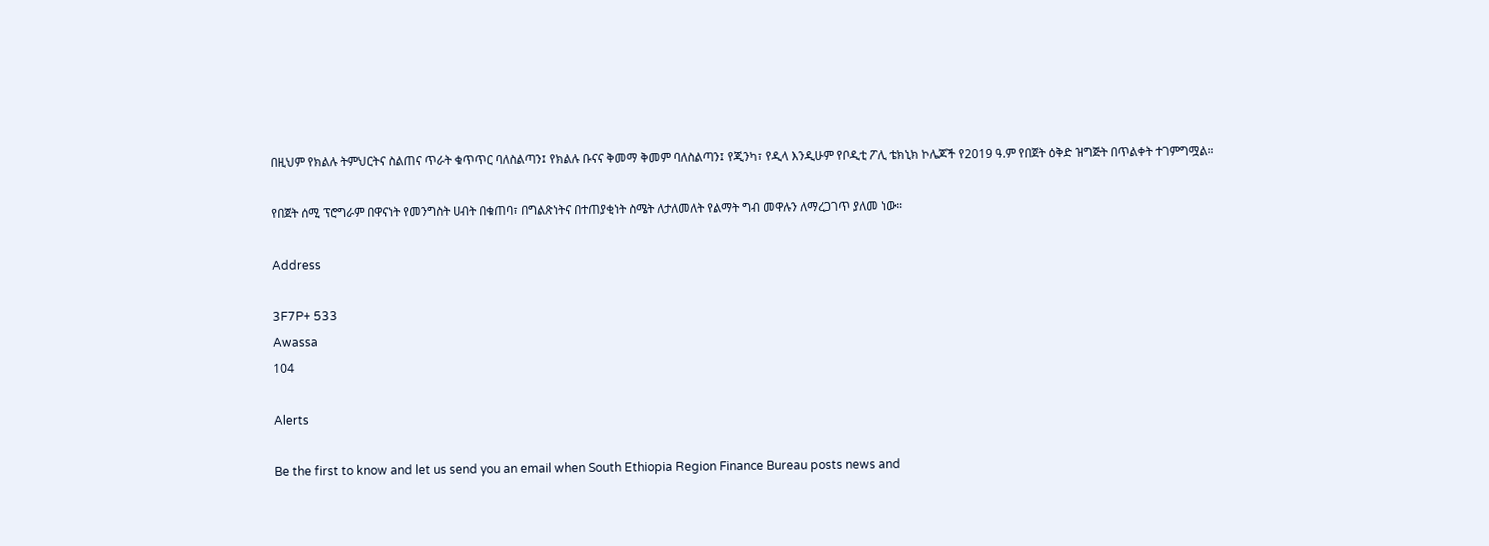በዚህም የክልሉ ትምህርትና ስልጠና ጥራት ቁጥጥር ባለስልጣን፤ የክልሉ ቡናና ቅመማ ቅመም ባለስልጣን፤ የጂንካ፣ የዲላ እንዲሁም የቦዲቲ ፖሊ ቴክኒክ ኮሌጆች የ2019 ዓ.ም የበጀት ዕቅድ ዝግጅት በጥልቀት ተገምግሟል።

የበጀት ሰሚ ፕሮግራም በዋናነት የመንግስት ሀብት በቁጠባ፣ በግልጽነትና በተጠያቂነት ስሜት ለታለመለት የልማት ግብ መዋሉን ለማረጋገጥ ያለመ ነው።

Address

3F7P+ 533
Awassa
104

Alerts

Be the first to know and let us send you an email when South Ethiopia Region Finance Bureau posts news and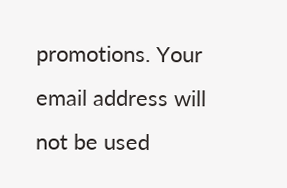promotions. Your email address will not be used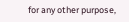for any other purpose,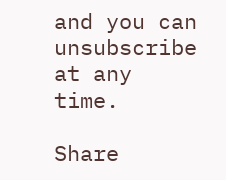and you can unsubscribe at any time.

Share